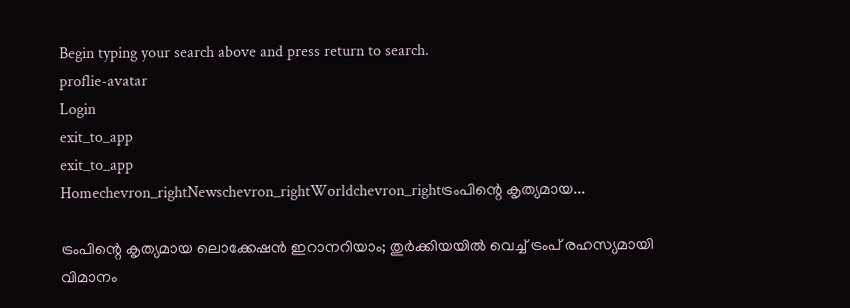Begin typing your search above and press return to search.
proflie-avatar
Login
exit_to_app
exit_to_app
Homechevron_rightNewschevron_rightWorldchevron_rightട്രംപിന്റെ കൃത്യമായ...

ട്രംപിന്റെ കൃത്യമായ ലൊക്കേഷൻ ഇറാനറിയാം; തുർക്കിയയിൽ വെച്ച് ട്രംപ് രഹസ്യമായി വിമാനം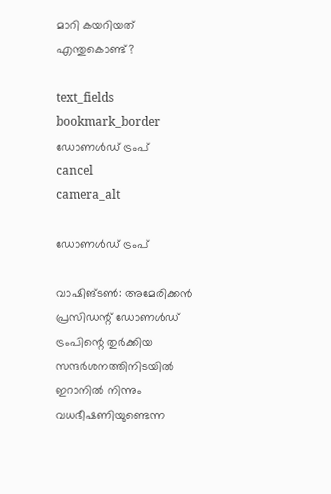മാറി കയറിയത് എന്തുകൊണ്ട്?

text_fields
bookmark_border
ഡോണൾഡ് ട്രംപ്
cancel
camera_alt

ഡോണൾഡ് ട്രംപ്

വാഷിങ്‌ടൺ: അമേരിക്കൻ പ്രസിഡന്റ് ഡോണൾഡ് ട്രംപിന്റെ തുർക്കിയ സന്ദർശനത്തിനിടയിൽ ഇറാനിൽ നിന്നും വധഭീഷണിയുണ്ടെന്ന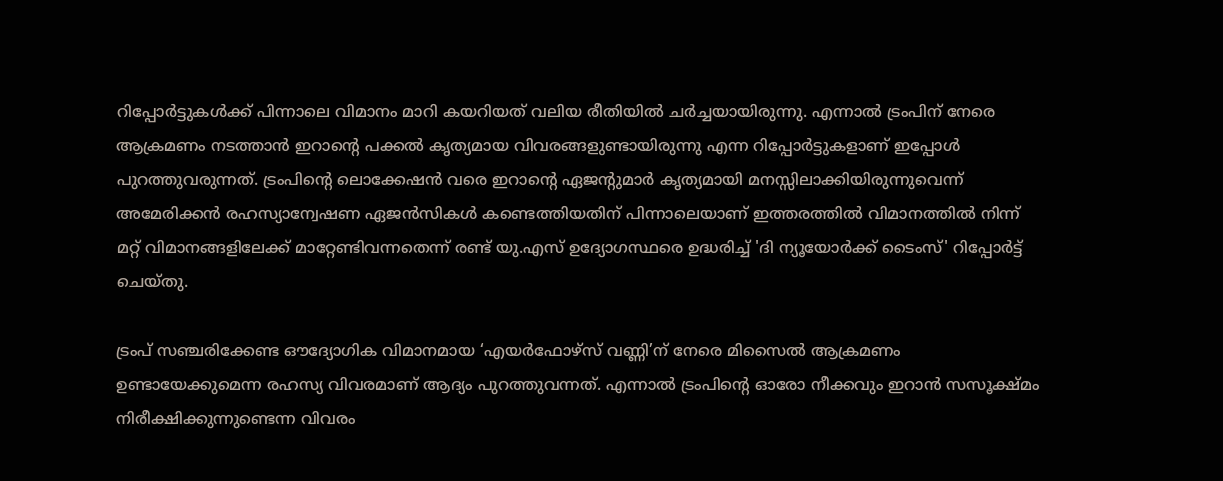റിപ്പോർട്ടുകൾക്ക് പിന്നാലെ വിമാനം മാറി കയറിയത് വലിയ രീതിയിൽ ചർച്ചയായിരുന്നു. എന്നാൽ ട്രംപിന് നേരെ ആക്രമണം നടത്താൻ ഇറാന്റെ പക്കൽ കൃത്യമായ വിവരങ്ങളുണ്ടായിരുന്നു എന്ന റിപ്പോർട്ടുകളാണ് ഇപ്പോൾ പുറത്തുവരുന്നത്. ട്രംപിന്റെ ലൊക്കേഷൻ വരെ ഇറാന്റെ ഏജന്റുമാർ കൃത്യമായി മനസ്സിലാക്കിയിരുന്നുവെന്ന് അമേരിക്കൻ രഹസ്യാന്വേഷണ ഏജൻസികൾ കണ്ടെത്തിയതിന് പിന്നാലെയാണ് ഇത്തരത്തിൽ വിമാനത്തിൽ നിന്ന് മറ്റ് വിമാനങ്ങളിലേക്ക് മാറ്റേണ്ടിവന്നതെന്ന് രണ്ട് യു.എസ് ഉദ്യോഗസ്ഥരെ ഉദ്ധരിച്ച് 'ദി ന്യൂയോർക്ക് ടൈംസ്' റിപ്പോർട്ട് ചെയ്തു.

ട്രംപ് സഞ്ചരിക്കേണ്ട ഔദ്യോഗിക വിമാനമായ ‘എയർഫോഴ്സ് വണ്ണി’ന് നേരെ മിസൈൽ ആക്രമണം ഉണ്ടായേക്കുമെന്ന രഹസ്യ വിവരമാണ് ആദ്യം പുറത്തുവന്നത്. എന്നാൽ ട്രംപിന്റെ ഓരോ നീക്കവും ഇറാൻ സസൂക്ഷ്മം നിരീക്ഷിക്കുന്നുണ്ടെന്ന വിവരം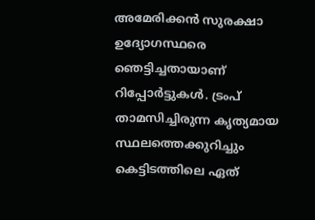അമേരിക്കൻ സുരക്ഷാ ഉദ്യോഗസ്ഥരെ ഞെട്ടിച്ചതായാണ് റിപ്പോർട്ടുകൾ. ട്രംപ് താമസിച്ചിരുന്ന കൃത്യമായ സ്ഥലത്തെക്കുറിച്ചും കെട്ടിടത്തിലെ ഏത്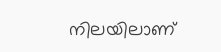നിലയിലാണ്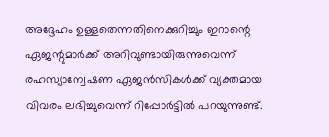അദ്ദേഹം ഉള്ളതെന്നതിനെക്കുറിച്ചും ഇറാന്റെ ഏജന്റുമാർക്ക് അറിവുണ്ടായിരുന്നുവെന്ന് രഹസ്യാന്വേഷണ ഏജൻസികൾക്ക് വ്യക്തമായ വിവരം ലഭിച്ചുവെന്ന് റിപ്പോർട്ടിൽ പറയുന്നുണ്ട്.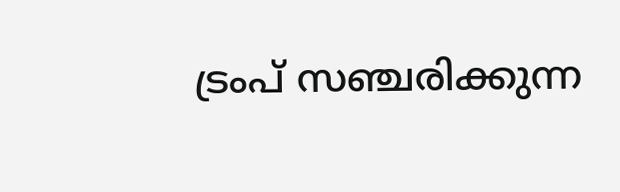ട്രംപ് സഞ്ചരിക്കുന്ന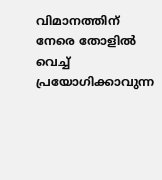വിമാനത്തിന് നേരെ തോളിൽ വെച്ച് പ്രയോഗിക്കാവുന്ന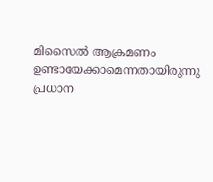മിസൈൽ ആക്രമണം ഉണ്ടായേക്കാമെന്നതായിരുന്നു പ്രധാന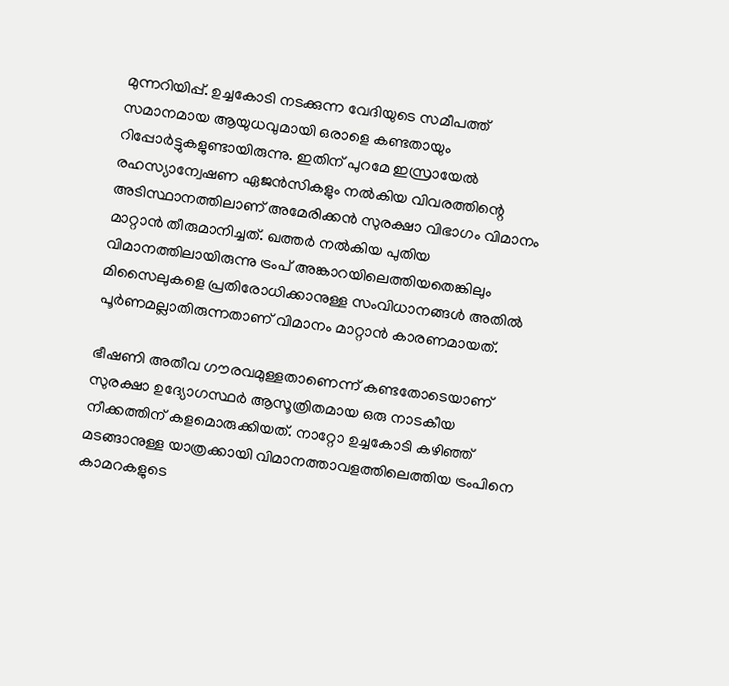മുന്നറിയിപ്പ്. ഉച്ചകോടി നടക്കുന്ന വേദിയുടെ സമീപത്ത് സമാനമായ ആയുധവുമായി ഒരാളെ കണ്ടതായും റിപ്പോർട്ടുകളുണ്ടായിരുന്നു. ഇതിന് പുറമേ ഇസ്രായേൽ രഹസ്യാന്വേഷണ ഏജൻസികളും നൽകിയ വിവരത്തിന്റെ അടിസ്ഥാനത്തിലാണ് അമേരിക്കൻ സുരക്ഷാ വിഭാഗം വിമാനം മാറ്റാൻ തീരുമാനിച്ചത്. ഖത്തർ നൽകിയ പുതിയ വിമാനത്തിലായിരുന്നു ട്രംപ് അങ്കാറയിലെത്തിയതെങ്കിലും മിസൈലുകളെ പ്രതിരോധിക്കാനുള്ള സംവിധാനങ്ങൾ അതിൽ പൂർണമല്ലാതിരുന്നതാണ് വിമാനം മാറ്റാൻ കാരണമായത്.

ഭീഷണി അതീവ ഗൗരവമുള്ളതാണെന്ന് കണ്ടതോടെയാണ് സുരക്ഷാ ഉദ്യോഗസ്ഥർ ആസൂത്രിതമായ ഒരു നാടകീയ നീക്കത്തിന് കളമൊരുക്കിയത്. നാറ്റോ ഉച്ചകോടി കഴിഞ്ഞ് മടങ്ങാനുള്ള യാത്രക്കായി വിമാനത്താവളത്തിലെത്തിയ ട്രംപിനെ കാമറകളുടെ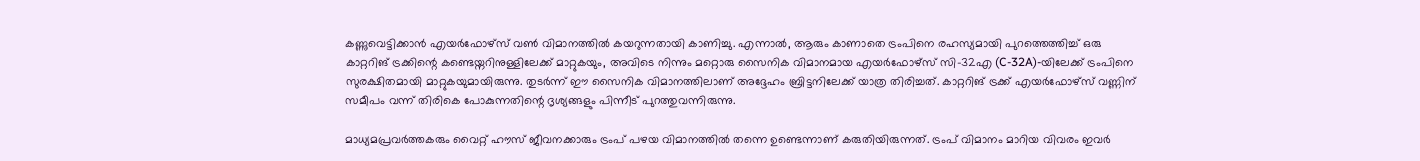കണ്ണുവെട്ടിക്കാൻ എയർഫോഴ്സ് വൺ വിമാനത്തിൽ കയറുന്നതായി കാണിച്ചു. എന്നാൽ, ആരും കാണാതെ ട്രംപിനെ രഹസ്യമായി പുറത്തെത്തിച്ച് ഒരു കാറ്ററിങ് ട്രക്കിന്റെ കണ്ടെയ്നറിനുള്ളിലേക്ക് മാറ്റുകയും, അവിടെ നിന്നും മറ്റൊരു സൈനിക വിമാനമായ എയർഫോഴ്സ് സി-32എ (C-32A)-യിലേക്ക് ട്രംപിനെ സുരക്ഷിതമായി മാറ്റുകയുമായിരുന്നു. തുടർന്ന് ഈ സൈനിക വിമാനത്തിലാണ് അദ്ദേഹം ബ്രിട്ടനിലേക്ക് യാത്ര തിരിച്ചത്. കാറ്ററിങ് ട്രക്ക് എയർഫോഴ്സ് വണ്ണിന് സമീപം വന്ന് തിരികെ പോകുന്നതിന്റെ ദൃശ്യങ്ങളും പിന്നീട് പുറത്തുവന്നിരുന്നു.

മാധ്യമപ്രവർത്തകരും വൈറ്റ് ഹൗസ് ജീവനക്കാരും ട്രംപ് പഴയ വിമാനത്തിൽ തന്നെ ഉണ്ടെന്നാണ് കരുതിയിരുന്നത്. ട്രംപ് വിമാനം മാറിയ വിവരം ഇവർ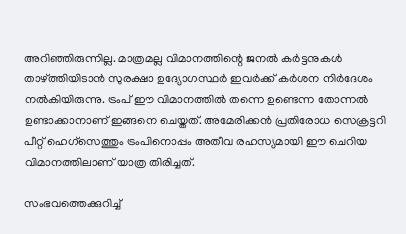അറിഞ്ഞിരുന്നില്ല. മാത്രമല്ല വിമാനത്തിന്റെ ജനൽ കർട്ടനുകൾ താഴ്ത്തിയിടാൻ സുരക്ഷാ ഉദ്യോഗസ്ഥർ ഇവർക്ക് കർശന നിർദേശം നൽകിയിരുന്നു. ട്രംപ് ഈ വിമാനത്തിൽ തന്നെ ഉണ്ടെന്ന തോന്നൽ ഉണ്ടാക്കാനാണ് ഇങ്ങനെ ചെയ്തത്. അമേരിക്കൻ പ്രതിരോധ സെക്രട്ടറി പീറ്റ് ഹെഗ്‌സെത്തും ട്രംപിനൊപ്പം അതീവ രഹസ്യമായി ഈ ചെറിയ വിമാനത്തിലാണ് യാത്ര തിരിച്ചത്.

സംഭവത്തെക്കുറിച്ച്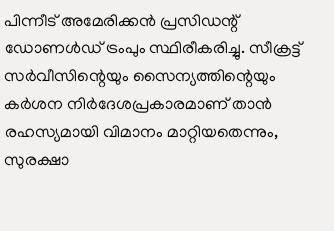പിന്നീട് അമേരിക്കൻ പ്രസിഡന്റ് ഡോണൾഡ് ട്രംപും സ്ഥിരീകരിച്ചു. സീക്രട്ട് സർവീസിന്റെയും സൈന്യത്തിന്റെയും കർശന നിർദേശപ്രകാരമാണ് താൻ രഹസ്യമായി വിമാനം മാറ്റിയതെന്നും, സുരക്ഷാ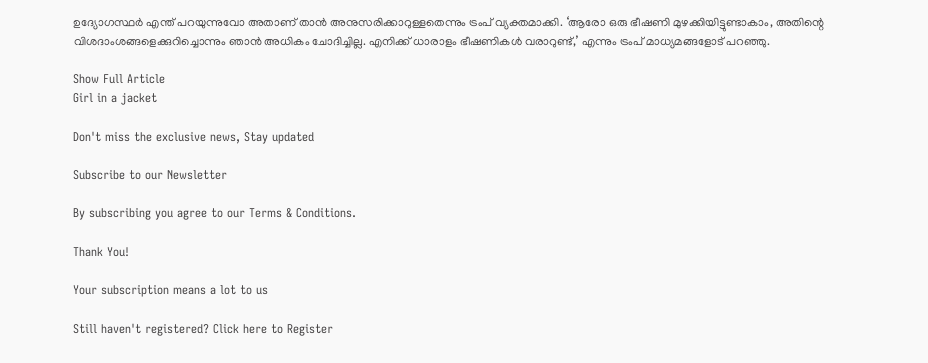ഉദ്യോഗസ്ഥർ എന്ത് പറയുന്നുവോ അതാണ് താൻ അനുസരിക്കാറുള്ളതെന്നും ട്രംപ് വ്യക്തമാക്കി. ‘ആരോ ഒരു ഭീഷണി മുഴക്കിയിട്ടുണ്ടാകാം, അതിന്റെ വിശദാംശങ്ങളെക്കുറിച്ചൊന്നും ഞാൻ അധികം ചോദിച്ചില്ല. എനിക്ക് ധാരാളം ഭീഷണികൾ വരാറുണ്ട്,’ എന്നും ട്രംപ് മാധ്യമങ്ങളോട് പറഞ്ഞു.

Show Full Article
Girl in a jacket

Don't miss the exclusive news, Stay updated

Subscribe to our Newsletter

By subscribing you agree to our Terms & Conditions.

Thank You!

Your subscription means a lot to us

Still haven't registered? Click here to Register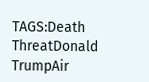TAGS:Death ThreatDonald TrumpAir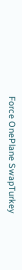Force OnePlane SwapTurkey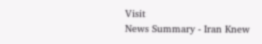Visit
News Summary - Iran Knew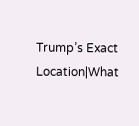Trump’s Exact Location|What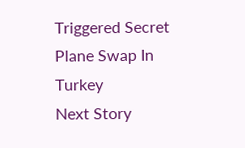Triggered Secret Plane Swap In Turkey
Next Story